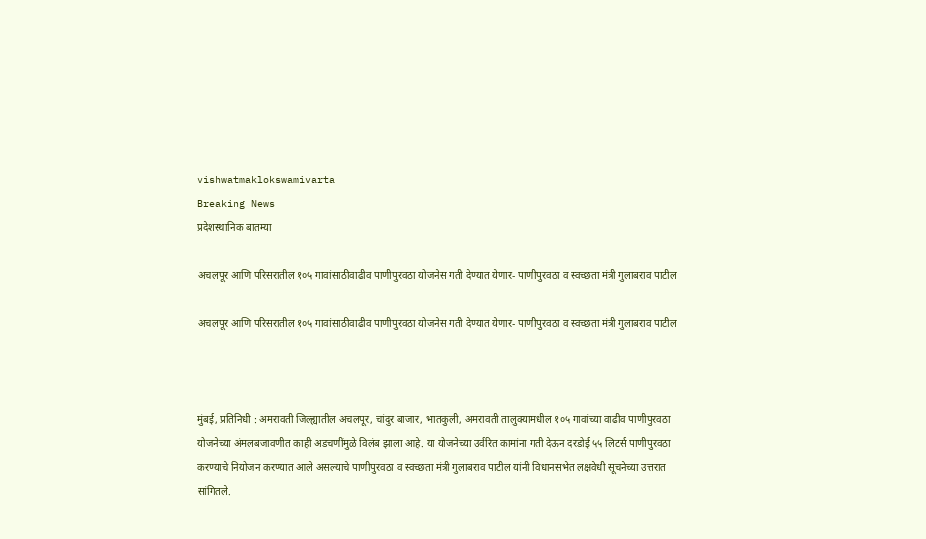vishwatmaklokswamivarta
Breaking News
प्रदेशस्थानिक बातम्या

अचलपूर आणि परिसरातील १०५ गावांसाठीवाढीव पाणीपुरवठा योजनेस गती देण्यात येणार- पाणीपुरवठा व स्वच्छता मंत्री गुलाबराव पाटील

अचलपूर आणि परिसरातील १०५ गावांसाठीवाढीव पाणीपुरवठा योजनेस गती देण्यात येणार- पाणीपुरवठा व स्वच्छता मंत्री गुलाबराव पाटील



मुंबई, प्रतिनिधी : अमरावती जिल्ह्यातील अचलपूर, चांदुर बाजार, भातकुली, अमरावती तालुक्यामधील १०५ गावांच्या वाढीव पाणीपुरवठा योजनेच्या अंमलबजावणीत काही अडचणींमुळे विलंब झाला आहे. या योजनेच्या उर्वरित कामांना गती देऊन दरडोई ५५ लिटर्स पाणीपुरवठा करण्याचे नियोजन करण्यात आले असल्याचे पाणीपुरवठा व स्वच्छता मंत्री गुलाबराव पाटील यांनी विधानसभेत लक्षवेधी सूचनेच्या उत्तरात सांगितले.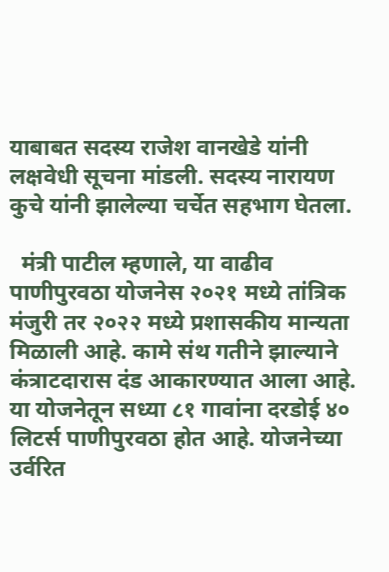याबाबत सदस्य राजेश वानखेडे यांनी लक्षवेधी सूचना मांडली. सदस्य नारायण कुचे यांनी झालेल्या चर्चेत सहभाग घेतला.

  मंत्री पाटील म्हणाले, या वाढीव पाणीपुरवठा योजनेस २०२१ मध्ये तांत्रिक मंजुरी तर २०२२ मध्ये प्रशासकीय मान्यता मिळाली आहे. कामे संथ गतीने झाल्याने कंत्राटदारास दंड आकारण्यात आला आहे. या योजनेतून सध्या ८१ गावांना दरडोई ४० लिटर्स पाणीपुरवठा होत आहे. योजनेच्या उर्वरित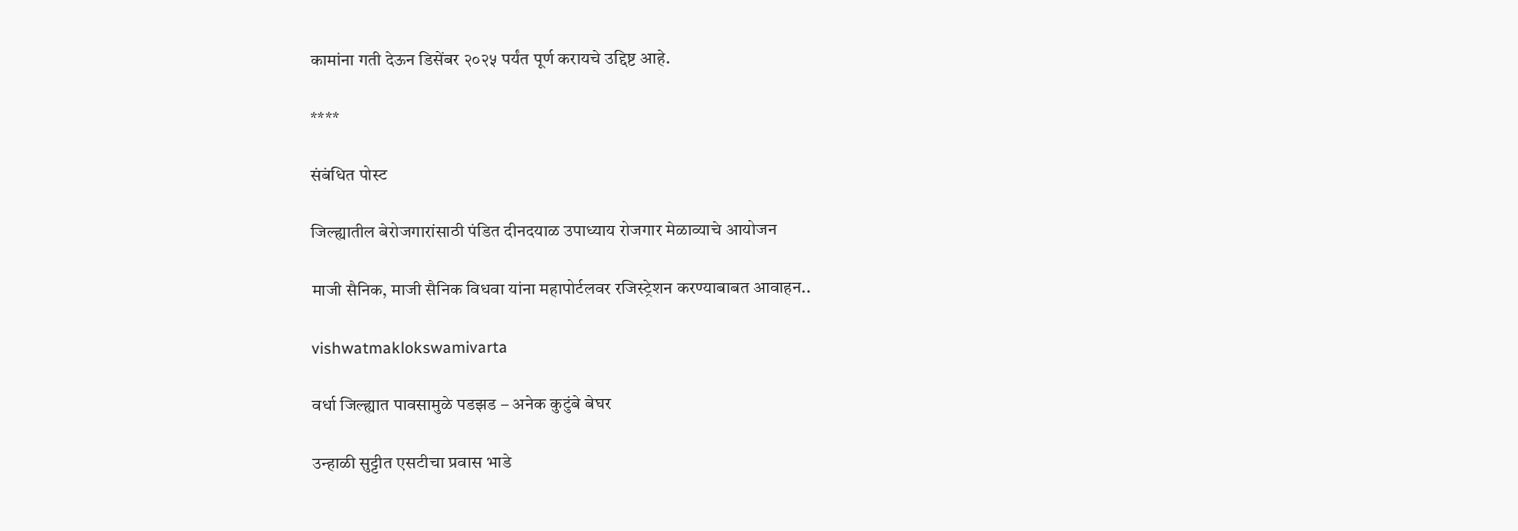कामांना गती देऊन डिसेंबर २०२५ पर्यंत पूर्ण करायचे उद्दिष्ट आहे.

****

संबंधित पोस्ट

जिल्ह्यातील बेरोजगारांसाठी पंडित दीनदयाळ उपाध्याय रोजगार मेळाव्याचे आयोजन

माजी सैनिक, माजी सैनिक विधवा यांना महापोर्टलवर रजिस्ट्रेशन करण्याबाबत आवाहन..

vishwatmaklokswamivarta

वर्धा जिल्ह्यात पावसामुळे पडझड – अनेक कुटुंबे बेघर

उन्हाळी सुट्टीत एसटीचा प्रवास भाडे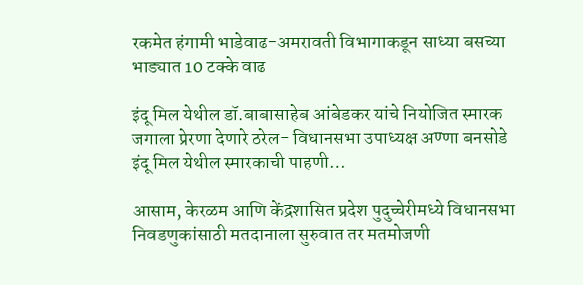रकमेत हंगामी भाडेवाढ-अमरावती विभागाकडून साध्या बसच्या भाड्यात 10 टक्के वाढ

इंदू मिल येथील डॉ.बाबासाहेब आंबेडकर यांचे नियोजित स्मारक जगाला प्रेरणा देणारे ठरेल- विधानसभा उपाध्यक्ष अण्णा बनसोडे इंदू मिल येथील स्मारकाची पाहणी…

आसाम, केरळम आणि केंद्रशासित प्रदेश पुदुच्चेरीमध्ये विधानसभा निवडणुकांसाठी मतदानाला सुरुवात तर मतमोजणी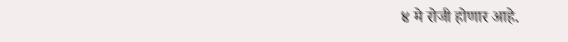४ मे रोजी होणार आहे.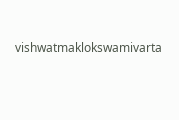vishwatmaklokswamivarta